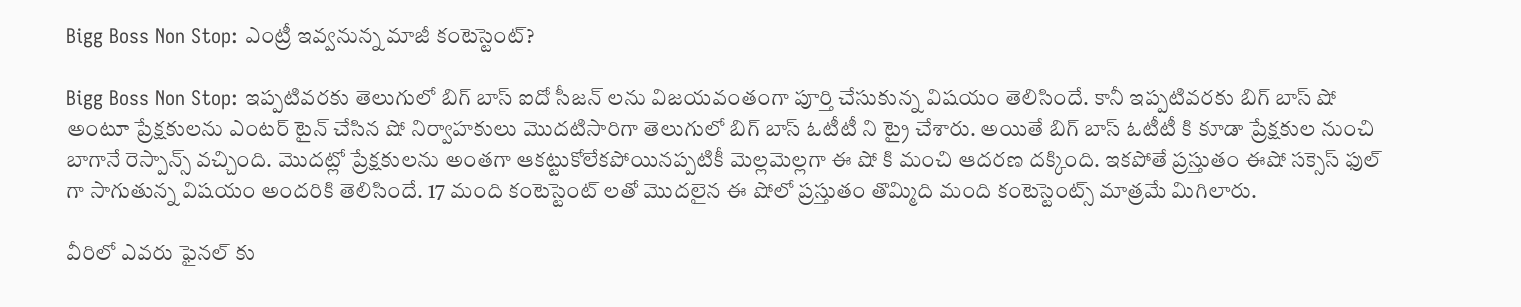Bigg Boss Non Stop: ఎంట్రీ ఇవ్వనున్న మాజీ కంటెస్టెంట్?

Bigg Boss Non Stop: ఇప్పటివరకు తెలుగులో బిగ్ బాస్ ఐదో సీజన్ లను విజయవంతంగా పూర్తి చేసుకున్న విషయం తెలిసిందే. కానీ ఇప్పటివరకు బిగ్ బాస్ షో అంటూ ప్రేక్షకులను ఎంటర్ టైన్ చేసిన షో నిర్వాహకులు మొదటిసారిగా తెలుగులో బిగ్ బాస్ ఓటీటీ ని ట్రై చేశారు. అయితే బిగ్ బాస్ ఓటీటీ కి కూడా ప్రేక్షకుల నుంచి బాగానే రెస్పాన్స్ వచ్చింది. మొదట్లో ప్రేక్షకులను అంతగా ఆకట్టుకోలేకపోయినప్పటికీ మెల్లమెల్లగా ఈ షో కి మంచి ఆదరణ దక్కింది. ఇకపోతే ప్రస్తుతం ఈషో సక్సెస్ ఫుల్ గా సాగుతున్న విషయం అందరికి తెలిసిందే. 17 మంది కంటెస్టెంట్ లతో మొదలైన ఈ షోలో ప్రస్తుతం తొమ్మిది మంది కంటెస్టెంట్స్ మాత్రమే మిగిలారు.

వీరిలో ఎవరు ఫైనల్ కు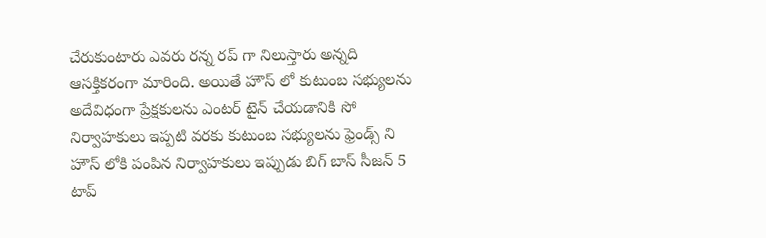చేరుకుంటారు ఎవరు రన్న రప్ గా నిలుస్తారు అన్నది ఆసక్తికరంగా మారింది. అయితే హౌస్ లో కుటుంబ సభ్యులను అదేవిధంగా ప్రేక్షకులను ఎంటర్ టైన్ చేయడానికి సో నిర్వాహకులు ఇప్పటి వరకు కుటుంబ సభ్యులను ఫ్రెండ్స్ ని హౌస్ లోకి పంపిన నిర్వాహకులు ఇప్పుడు బిగ్ బాస్ సీజన్ 5 టాప్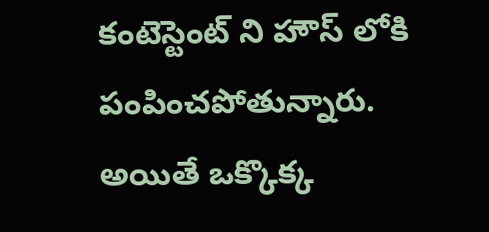కంటెస్టెంట్ ని హౌస్ లోకి పంపించపోతున్నారు. అయితే ఒక్కొక్క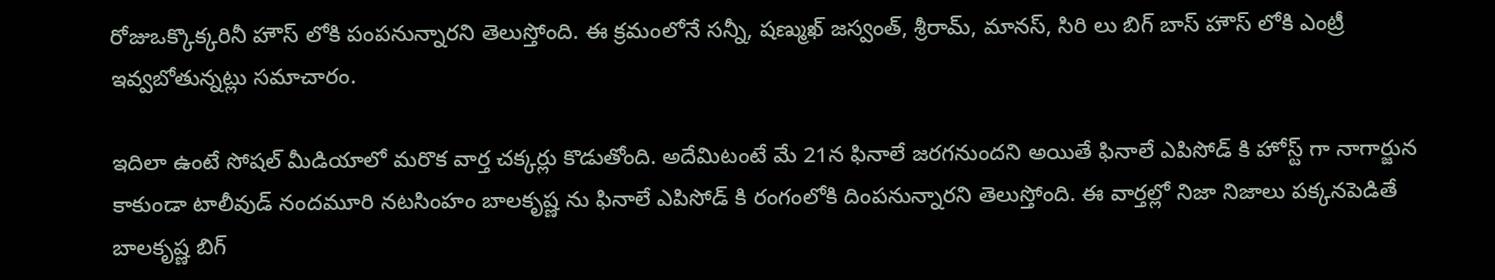రోజుఒక్కొక్కరినీ హౌస్ లోకి పంపనున్నారని తెలుస్తోంది. ఈ క్రమంలోనే సన్నీ, షణ్ముఖ్ జస్వంత్, శ్రీరామ్, మానస్, సిరి లు బిగ్ బాస్ హౌస్ లోకి ఎంట్రీ ఇవ్వబోతున్నట్లు సమాచారం.

ఇదిలా ఉంటే సోషల్ మీడియాలో మరొక వార్త చక్కర్లు కొడుతోంది. అదేమిటంటే మే 21న ఫినాలే జరగనుందని అయితే ఫినాలే ఎపిసోడ్ కి హోస్ట్ గా నాగార్జున కాకుండా టాలీవుడ్ నందమూరి నటసింహం బాలకృష్ణ ను ఫినాలే ఎపిసోడ్ కి రంగంలోకి దింపనున్నారని తెలుస్తోంది. ఈ వార్తల్లో నిజా నిజాలు పక్కనపెడితే బాలకృష్ణ బిగ్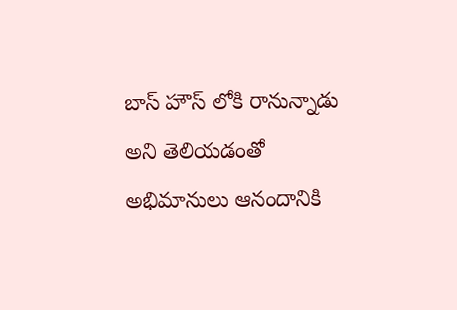బాస్ హౌస్ లోకి రానున్నాడు అని తెలియడంతో అభిమానులు ఆనందానికి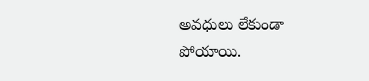అవధులు లేకుండా పోయాయి.